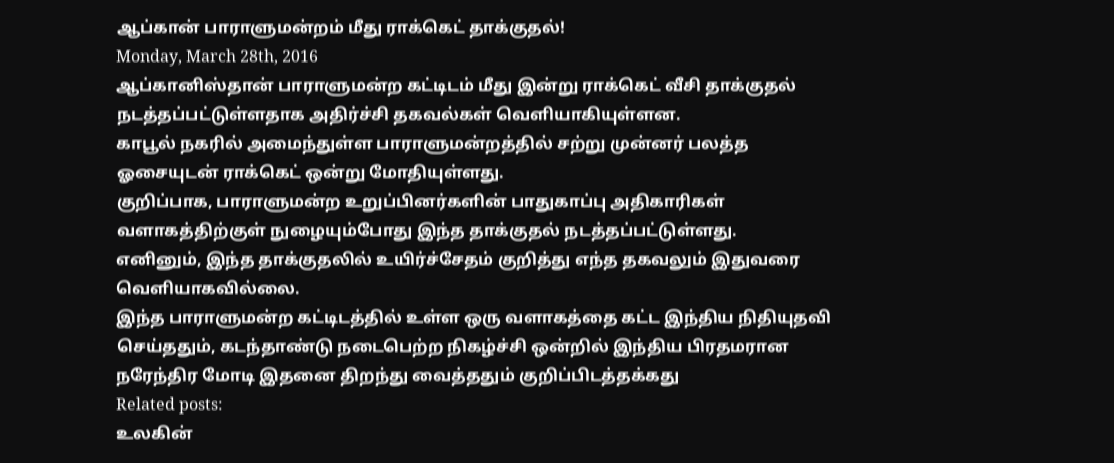ஆப்கான் பாராளுமன்றம் மீது ராக்கெட் தாக்குதல்!
Monday, March 28th, 2016
ஆப்கானிஸ்தான் பாராளுமன்ற கட்டிடம் மீது இன்று ராக்கெட் வீசி தாக்குதல் நடத்தப்பட்டுள்ளதாக அதிர்ச்சி தகவல்கள் வெளியாகியுள்ளன.
காபூல் நகரில் அமைந்துள்ள பாராளுமன்றத்தில் சற்று முன்னர் பலத்த ஓசையுடன் ராக்கெட் ஒன்று மோதியுள்ளது.
குறிப்பாக, பாராளுமன்ற உறுப்பினர்களின் பாதுகாப்பு அதிகாரிகள் வளாகத்திற்குள் நுழையும்போது இந்த தாக்குதல் நடத்தப்பட்டுள்ளது.
எனினும், இந்த தாக்குதலில் உயிர்ச்சேதம் குறித்து எந்த தகவலும் இதுவரை வெளியாகவில்லை.
இந்த பாராளுமன்ற கட்டிடத்தில் உள்ள ஒரு வளாகத்தை கட்ட இந்திய நிதியுதவி செய்ததும், கடந்தாண்டு நடைபெற்ற நிகழ்ச்சி ஒன்றில் இந்திய பிரதமரான நரேந்திர மோடி இதனை திறந்து வைத்ததும் குறிப்பிடத்தக்கது
Related posts:
உலகின்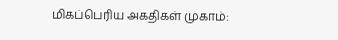மிகப்பெரிய அகதிகள் முகாம்: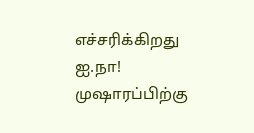எச்சரிக்கிறது ஐ.நா!
முஷாரப்பிற்கு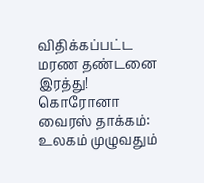விதிக்கப்பட்ட மரண தண்டனை இரத்து!
கொரோனா வைரஸ் தாக்கம்: உலகம் முழுவதும்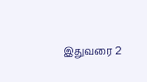இதுவரை 2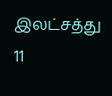இலட்சத்து 11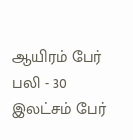ஆயிரம் பேர் பலி - 30 இலட்சம் பேர்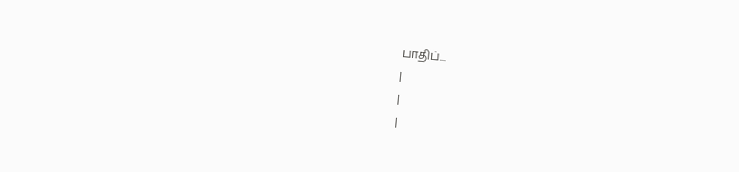பாதிப்...
|
|
|